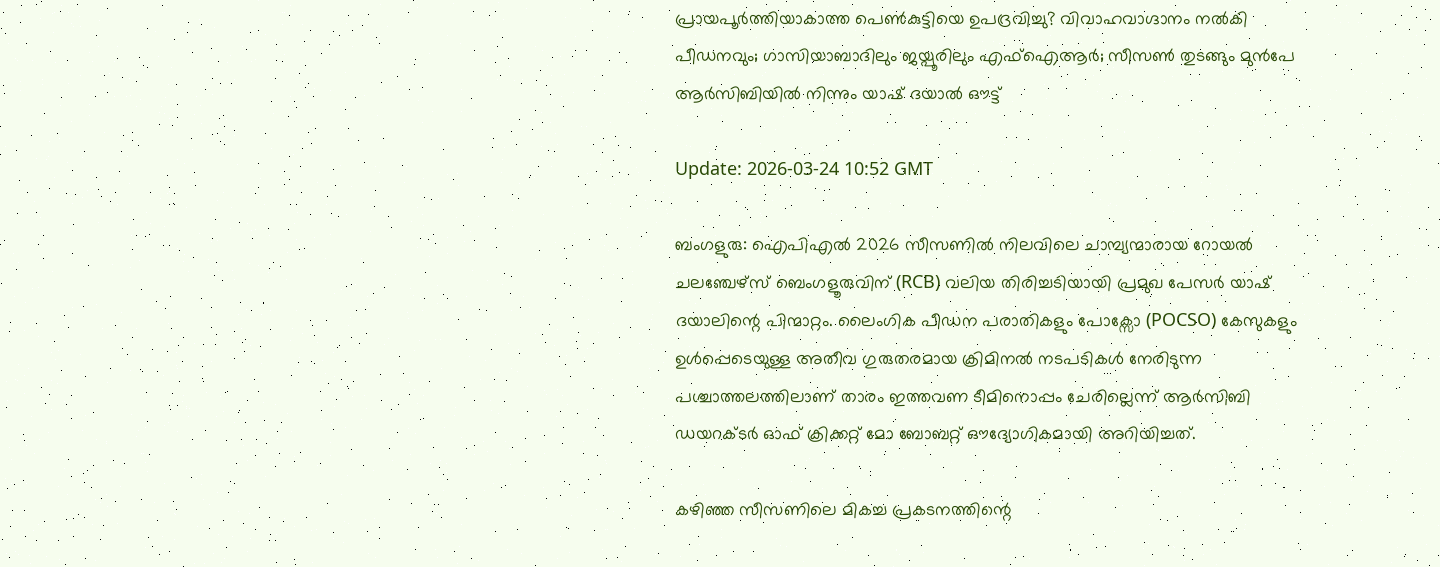പ്രായപൂര്‍ത്തിയാകാത്ത പെണ്‍കുട്ടിയെ ഉപദ്രവിച്ചു? വിവാഹവാഗ്ദാനം നല്‍കി പീഡനവും; ഗാസിയാബാദിലും ജയ്പൂരിലും എഫ്ഐആര്‍; സീസണ്‍ തുടങ്ങും മുന്‍പേ ആര്‍സിബിയില്‍ നിന്നും യാഷ് ദയാല്‍ ഔട്ട്

Update: 2026-03-24 10:52 GMT

ബംഗളുരു: ഐപിഎല്‍ 2026 സീസണില്‍ നിലവിലെ ചാമ്പ്യന്മാരായ റോയല്‍ ചലഞ്ചേഴ്‌സ് ബെംഗളൂരുവിന് (RCB) വലിയ തിരിച്ചടിയായി പ്രമുഖ പേസര്‍ യാഷ് ദയാലിന്റെ പിന്മാറ്റം. ലൈംഗിക പീഡന പരാതികളും പോക്സോ (POCSO) കേസുകളും ഉള്‍പ്പെടെയുള്ള അതീവ ഗുരുതരമായ ക്രിമിനല്‍ നടപടികള്‍ നേരിടുന്ന പശ്ചാത്തലത്തിലാണ് താരം ഇത്തവണ ടീമിനൊപ്പം ചേരില്ലെന്ന് ആര്‍സിബി ഡയറക്ടര്‍ ഓഫ് ക്രിക്കറ്റ് മോ ബോബറ്റ് ഔദ്യോഗികമായി അറിയിച്ചത്.

കഴിഞ്ഞ സീസണിലെ മികച്ച പ്രകടനത്തിന്റെ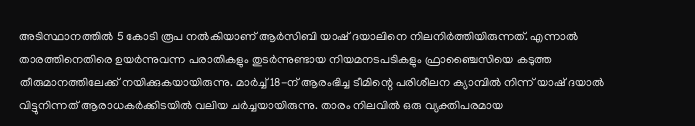അടിസ്ഥാനത്തില്‍ 5 കോടി രൂപ നല്‍കിയാണ് ആര്‍സിബി യാഷ് ദയാലിനെ നിലനിര്‍ത്തിയിരുന്നത്. എന്നാല്‍ താരത്തിനെതിരെ ഉയര്‍ന്നുവന്ന പരാതികളും തുടര്‍ന്നുണ്ടായ നിയമനടപടികളും ഫ്രാഞ്ചൈസിയെ കടുത്ത തീരുമാനത്തിലേക്ക് നയിക്കുകയായിരുന്നു. മാര്‍ച്ച് 18-ന് ആരംഭിച്ച ടീമിന്റെ പരിശീലന ക്യാമ്പില്‍ നിന്ന് യാഷ് ദയാല്‍ വിട്ടുനിന്നത് ആരാധകര്‍ക്കിടയില്‍ വലിയ ചര്‍ച്ചയായിരുന്നു. താരം നിലവില്‍ ഒരു വ്യക്തിപരമായ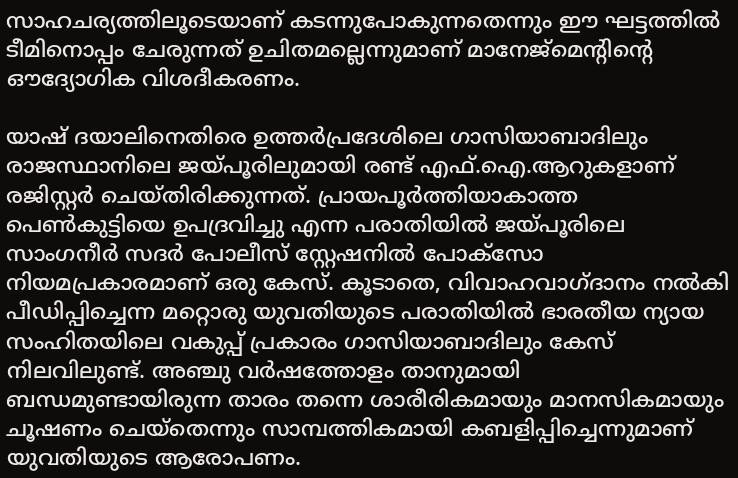സാഹചര്യത്തിലൂടെയാണ് കടന്നുപോകുന്നതെന്നും ഈ ഘട്ടത്തില്‍ ടീമിനൊപ്പം ചേരുന്നത് ഉചിതമല്ലെന്നുമാണ് മാനേജ്‌മെന്റിന്റെ ഔദ്യോഗിക വിശദീകരണം.

യാഷ് ദയാലിനെതിരെ ഉത്തര്‍പ്രദേശിലെ ഗാസിയാബാദിലും രാജസ്ഥാനിലെ ജയ്പൂരിലുമായി രണ്ട് എഫ്.ഐ.ആറുകളാണ് രജിസ്റ്റര്‍ ചെയ്തിരിക്കുന്നത്. പ്രായപൂര്‍ത്തിയാകാത്ത പെണ്‍കുട്ടിയെ ഉപദ്രവിച്ചു എന്ന പരാതിയില്‍ ജയ്പൂരിലെ സാംഗനീര്‍ സദര്‍ പോലീസ് സ്റ്റേഷനില്‍ പോക്സോ നിയമപ്രകാരമാണ് ഒരു കേസ്. കൂടാതെ, വിവാഹവാഗ്ദാനം നല്‍കി പീഡിപ്പിച്ചെന്ന മറ്റൊരു യുവതിയുടെ പരാതിയില്‍ ഭാരതീയ ന്യായ സംഹിതയിലെ വകുപ്പ് പ്രകാരം ഗാസിയാബാദിലും കേസ് നിലവിലുണ്ട്. അഞ്ചു വര്‍ഷത്തോളം താനുമായി ബന്ധമുണ്ടായിരുന്ന താരം തന്നെ ശാരീരികമായും മാനസികമായും ചൂഷണം ചെയ്‌തെന്നും സാമ്പത്തികമായി കബളിപ്പിച്ചെന്നുമാണ് യുവതിയുടെ ആരോപണം.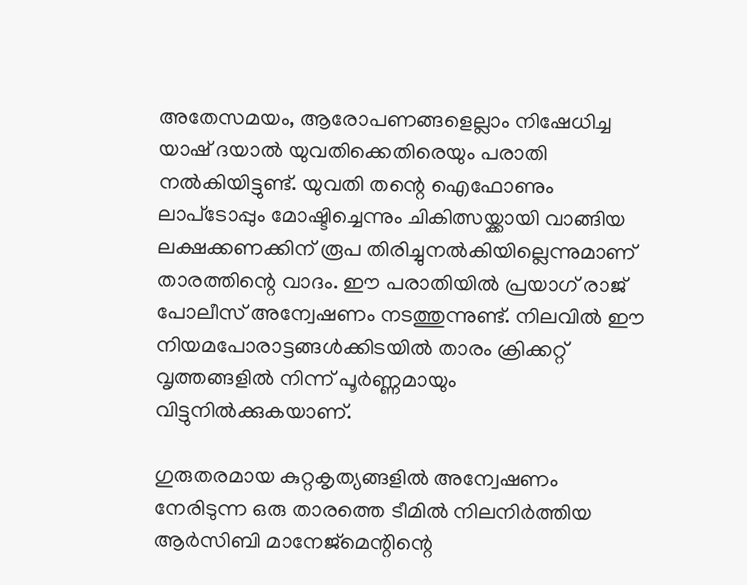അതേസമയം, ആരോപണങ്ങളെല്ലാം നിഷേധിച്ച യാഷ് ദയാല്‍ യുവതിക്കെതിരെയും പരാതി നല്‍കിയിട്ടുണ്ട്. യുവതി തന്റെ ഐഫോണും ലാപ്‌ടോപ്പും മോഷ്ടിച്ചെന്നും ചികിത്സയ്ക്കായി വാങ്ങിയ ലക്ഷക്കണക്കിന് രൂപ തിരിച്ചുനല്‍കിയില്ലെന്നുമാണ് താരത്തിന്റെ വാദം. ഈ പരാതിയില്‍ പ്രയാഗ് രാജ് പോലീസ് അന്വേഷണം നടത്തുന്നുണ്ട്. നിലവില്‍ ഈ നിയമപോരാട്ടങ്ങള്‍ക്കിടയില്‍ താരം ക്രിക്കറ്റ് വൃത്തങ്ങളില്‍ നിന്ന് പൂര്‍ണ്ണമായും വിട്ടുനില്‍ക്കുകയാണ്.

ഗുരുതരമായ കുറ്റകൃത്യങ്ങളില്‍ അന്വേഷണം നേരിടുന്ന ഒരു താരത്തെ ടീമില്‍ നിലനിര്‍ത്തിയ ആര്‍സിബി മാനേജ്‌മെന്റിന്റെ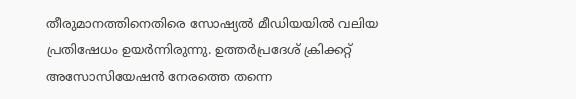തീരുമാനത്തിനെതിരെ സോഷ്യല്‍ മീഡിയയില്‍ വലിയ പ്രതിഷേധം ഉയര്‍ന്നിരുന്നു. ഉത്തര്‍പ്രദേശ് ക്രിക്കറ്റ് അസോസിയേഷന്‍ നേരത്തെ തന്നെ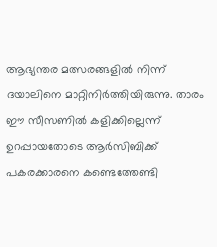ആഭ്യന്തര മത്സരങ്ങളില്‍ നിന്ന് ദയാലിനെ മാറ്റിനിര്‍ത്തിയിരുന്നു. താരം ഈ സീസണില്‍ കളിക്കില്ലെന്ന് ഉറപ്പായതോടെ ആര്‍സിബിക്ക് പകരക്കാരനെ കണ്ടെത്തേണ്ടി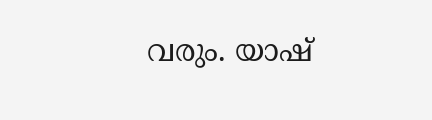വരും. യാഷ്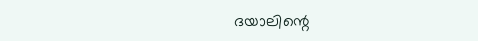ദയാലിന്റെ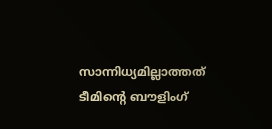സാന്നിധ്യമില്ലാത്തത് ടീമിന്റെ ബൗളിംഗ്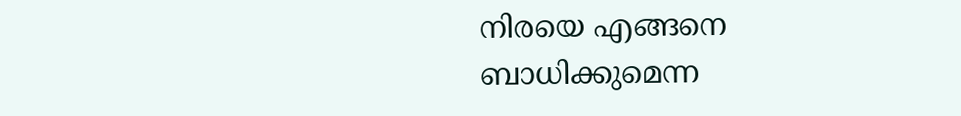നിരയെ എങ്ങനെ ബാധിക്കുമെന്ന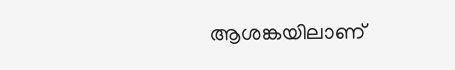ആശങ്കയിലാണ്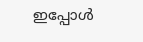ഇപ്പോള്‍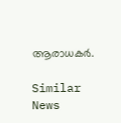ആരാധകര്‍.

Similar News